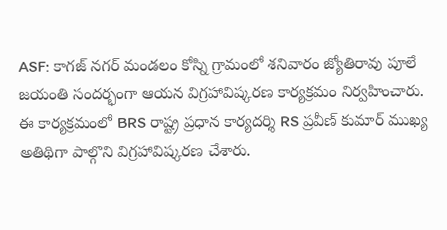ASF: కాగజ్ నగర్ మండలం కోస్ని గ్రామంలో శనివారం జ్యోతిరావు పూలే జయంతి సందర్భంగా ఆయన విగ్రహావిష్కరణ కార్యక్రమం నిర్వహించారు. ఈ కార్యక్రమంలో BRS రాష్ట్ర ప్రధాన కార్యదర్శి RS ప్రవీణ్ కుమార్ ముఖ్య అతిథిగా పాల్గొని విగ్రహావిష్కరణ చేశారు.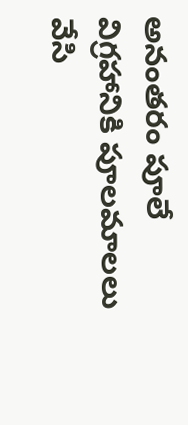అనంతరం పూలే విగ్రహానికి పూలమాలలు వేసి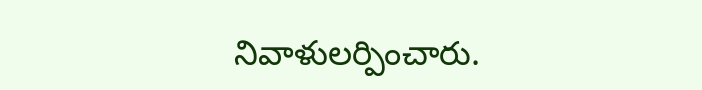నివాళులర్పించారు.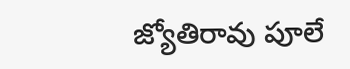జ్యోతిరావు పూలే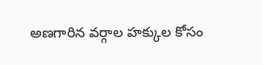అణగారిన వర్గాల హక్కుల కోసం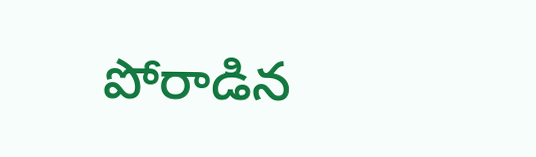పోరాడిన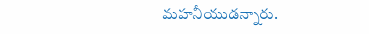మహనీయుడన్నారు.